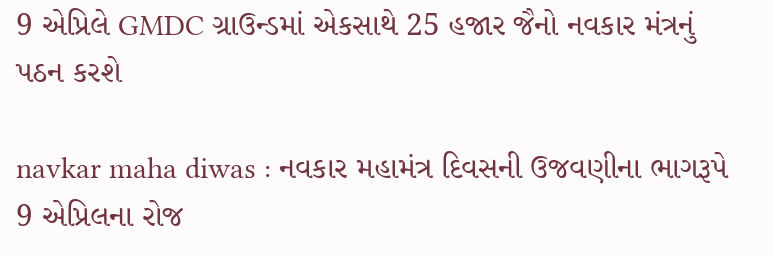9 એપ્રિલે GMDC ગ્રાઉન્ડમાં એકસાથે 25 હજાર જૈનો નવકાર મંત્રનું પઠન કરશે

navkar maha diwas : નવકાર મહામંત્ર દિવસની ઉજવણીના ભાગરૂપે 9 એપ્રિલના રોજ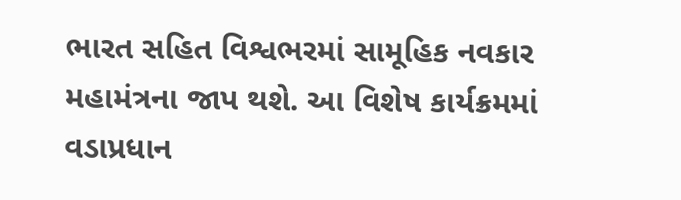ભારત સહિત વિશ્વભરમાં સામૂહિક નવકાર મહામંત્રના જાપ થશે. આ વિશેષ કાર્યક્રમમાં વડાપ્રધાન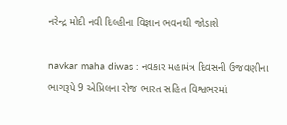નરેન્દ્ર મોદી નવી દિલ્હીના વિજ્ઞાન ભવનથી જોડાશે

navkar maha diwas : નવકાર મહામંત્ર દિવસની ઉજવણીના ભાગરૂપે 9 એપ્રિલના રોજ ભારત સહિત વિશ્વભરમાં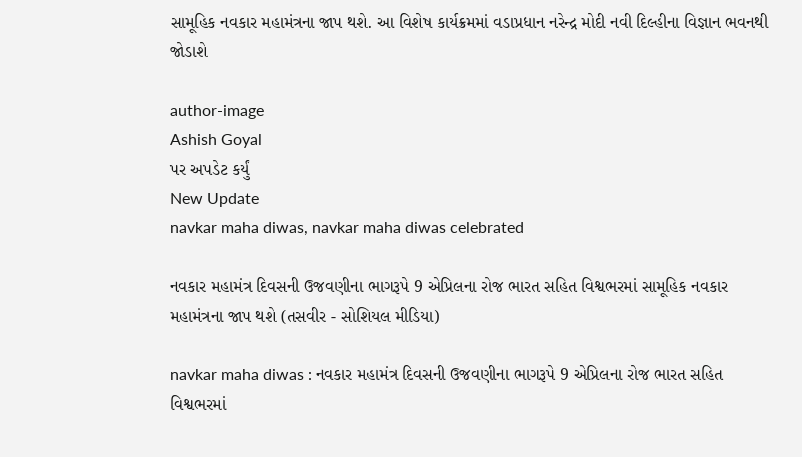સામૂહિક નવકાર મહામંત્રના જાપ થશે. આ વિશેષ કાર્યક્રમમાં વડાપ્રધાન નરેન્દ્ર મોદી નવી દિલ્હીના વિજ્ઞાન ભવનથી જોડાશે

author-image
Ashish Goyal
પર અપડેટ કર્યું
New Update
navkar maha diwas, navkar maha diwas celebrated

નવકાર મહામંત્ર દિવસની ઉજવણીના ભાગરૂપે 9 એપ્રિલના રોજ ભારત સહિત વિશ્વભરમાં સામૂહિક નવકાર મહામંત્રના જાપ થશે (તસવીર - સોશિયલ મીડિયા)

navkar maha diwas : નવકાર મહામંત્ર દિવસની ઉજવણીના ભાગરૂપે 9 એપ્રિલના રોજ ભારત સહિત વિશ્વભરમાં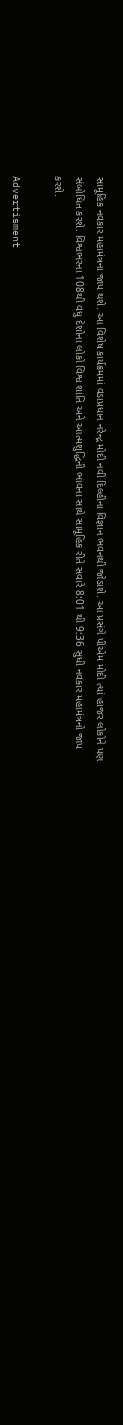સામૂહિક નવકાર મહામંત્રના જાપ થશે. આ વિશેષ કાર્યક્રમમાં વડાપ્રધાન નરેન્દ્ર મોદી નવી દિલ્હીના વિજ્ઞાન ભવનથી જોડાશે. આ પ્રસંગે પીએમ મોદી ત્યાં હાજર લોકોને પણ સંબોધિત કરશે. વિશ્વભરના 108થી વધુ દેશોના લોકો વિશ્વ શાંતિ અને આત્મશુદ્ધિની ભાવના સાથે સામૂહિક રીતે સવારે 8:01 થી 9:36 સુધી નવકાર મહામંત્રનો જાપ કરશે.

Advertisment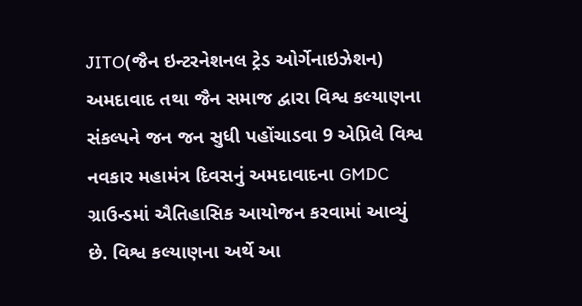JITO(જૈન ઇન્ટરનેશનલ ટ્રેડ ઓર્ગેનાઇઝેશન) અમદાવાદ તથા જૈન સમાજ દ્વારા વિશ્વ કલ્યાણના સંકલ્પને જન જન સુધી પહોંચાડવા 9 એપ્રિલે વિશ્વ નવકાર મહામંત્ર દિવસનું અમદાવાદના GMDC ગ્રાઉન્ડમાં ઐતિહાસિક આયોજન કરવામાં આવ્યું છે. વિશ્વ કલ્યાણના અર્થે આ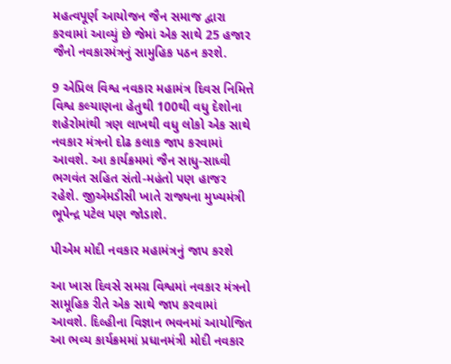મહત્વપૂર્ણ આયોજન જૈન સમાજ દ્વારા કરવામાં આવ્યું છે જેમાં એક સાથે 25 હજાર જૈનો નવકારમંત્રનું સામુહિક પઠન કરશે.

9 એપ્રિલ વિશ્વ નવકાર મહામંત્ર દિવસ નિમિત્તે વિશ્વ કલ્યાણના હેતુથી 100થી વધુ દેશોના શહેરોમાંથી ત્રણ લાખથી વધુ લોકો એક સાથે નવકાર મંત્રનો દોઢ કલાક જાપ કરવામાં આવશે. આ કાર્યક્રમમાં જૈન સાધુ-સાધ્વી ભગવંત સહિત સંતો-મહંતો પણ હાજર રહેશે. જીએમડીસી ખાતે રાજ્યના મુખ્યમંત્રી ભૂપેન્દ્ર પટેલ પણ જોડાશે.

પીએમ મોદી નવકાર મહામંત્રનું જાપ કરશે

આ ખાસ દિવસે સમગ્ર વિશ્વમાં નવકાર મંત્રનો સામૂહિક રીતે એક સાથે જાપ કરવામાં આવશે. દિલ્હીના વિજ્ઞાન ભવનમાં આયોજિત આ ભવ્ય કાર્યક્રમમાં પ્રધાનમંત્રી મોદી નવકાર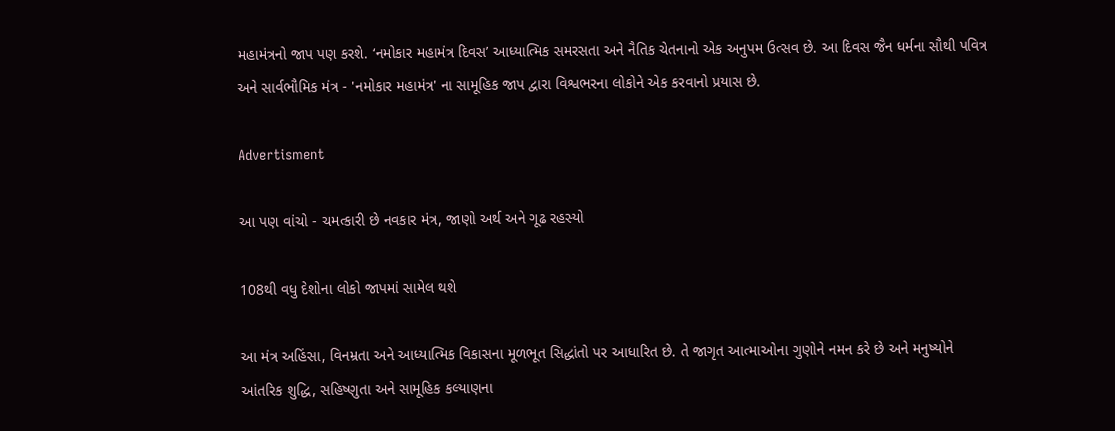મહામંત્રનો જાપ પણ કરશે. ‘નમોકાર મહામંત્ર દિવસ’ આધ્યાત્મિક સમરસતા અને નૈતિક ચેતનાનો એક અનુપમ ઉત્સવ છે. આ દિવસ જૈન ધર્મના સૌથી પવિત્ર અને સાર્વભૌમિક મંત્ર - 'નમોકાર મહામંત્ર' ના સામૂહિક જાપ દ્વારા વિશ્વભરના લોકોને એક કરવાનો પ્રયાસ છે.

Advertisment

આ પણ વાંચો - ચમત્કારી છે નવકાર મંત્ર, જાણો અર્થ અને ગૂઢ રહસ્યો

108થી વધુ દેશોના લોકો જાપમાં સામેલ થશે

આ મંત્ર અહિંસા, વિનમ્રતા અને આધ્યાત્મિક વિકાસના મૂળભૂત સિદ્ધાંતો પર આધારિત છે. તે જાગૃત આત્માઓના ગુણોને નમન કરે છે અને મનુષ્યોને આંતરિક શુદ્ધિ, સહિષ્ણુતા અને સામૂહિક કલ્યાણના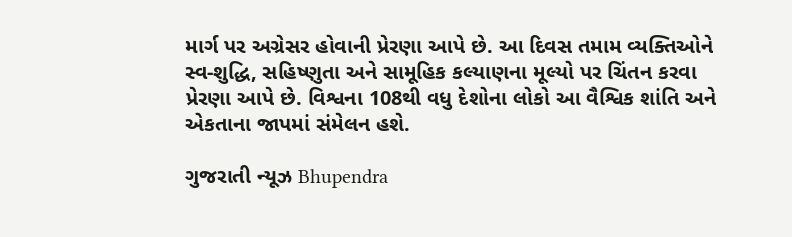માર્ગ પર અગ્રેસર હોવાની પ્રેરણા આપે છે. આ દિવસ તમામ વ્યક્તિઓને સ્વ-શુદ્ધિ, સહિષ્ણુતા અને સામૂહિક કલ્યાણના મૂલ્યો પર ચિંતન કરવા પ્રેરણા આપે છે. વિશ્વના 108થી વધુ દેશોના લોકો આ વૈશ્વિક શાંતિ અને એકતાના જાપમાં સંમેલન હશે.

ગુજરાતી ન્યૂઝ Bhupendra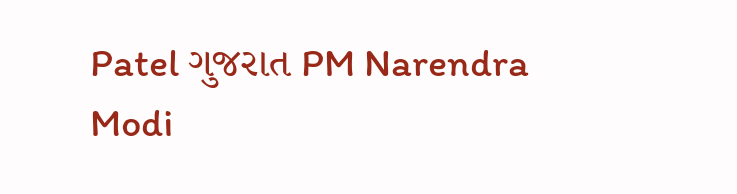Patel ગુજરાત PM Narendra Modi